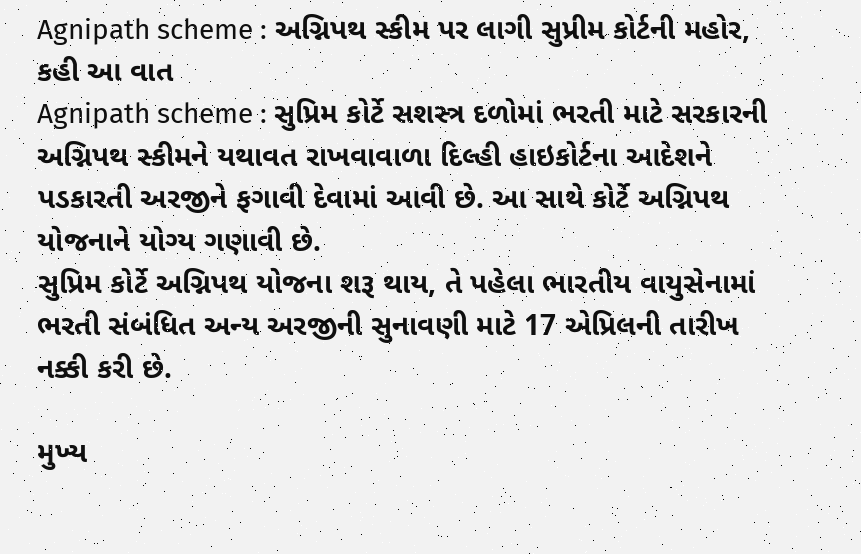Agnipath scheme : અગ્નિપથ સ્કીમ પર લાગી સુપ્રીમ કોર્ટની મહોર, કહી આ વાત
Agnipath scheme : સુપ્રિમ કોર્ટે સશસ્ત્ર દળોમાં ભરતી માટે સરકારની અગ્નિપથ સ્કીમને યથાવત રાખવાવાળા દિલ્હી હાઇકોર્ટના આદેશને પડકારતી અરજીને ફગાવી દેવામાં આવી છે. આ સાથે કોર્ટે અગ્નિપથ યોજનાને યોગ્ય ગણાવી છે.
સુપ્રિમ કોર્ટે અગ્નિપથ યોજના શરૂ થાય, તે પહેલા ભારતીય વાયુસેનામાં ભરતી સંબંધિત અન્ય અરજીની સુનાવણી માટે 17 એપ્રિલની તારીખ નક્કી કરી છે.

મુખ્ય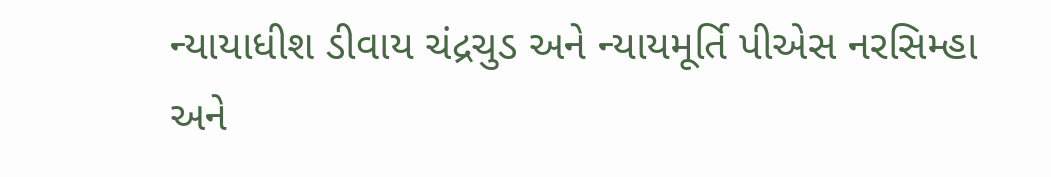ન્યાયાધીશ ડીવાય ચંદ્રચુડ અને ન્યાયમૂર્તિ પીએસ નરસિમ્હા અને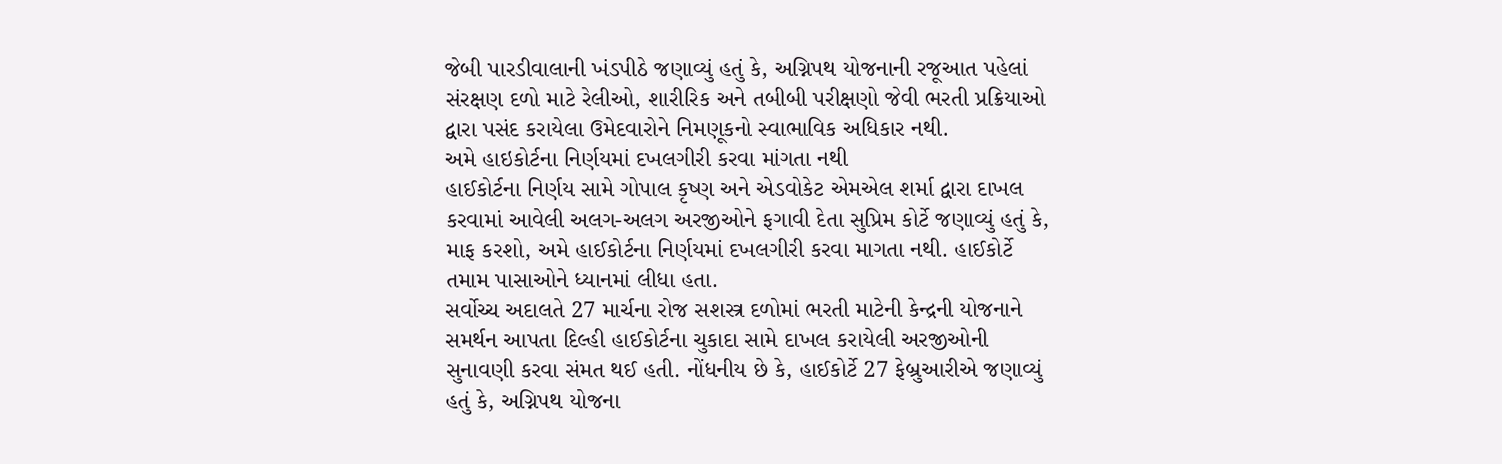જેબી પારડીવાલાની ખંડપીઠે જણાવ્યું હતું કે, અગ્નિપથ યોજનાની રજૂઆત પહેલાં સંરક્ષણ દળો માટે રેલીઓ, શારીરિક અને તબીબી પરીક્ષણો જેવી ભરતી પ્રક્રિયાઓ દ્વારા પસંદ કરાયેલા ઉમેદવારોને નિમણૂકનો સ્વાભાવિક અધિકાર નથી.
અમે હાઇકોર્ટના નિર્ણયમાં દખલગીરી કરવા માંગતા નથી
હાઈકોર્ટના નિર્ણય સામે ગોપાલ કૃષ્ણ અને એડવોકેટ એમએલ શર્મા દ્વારા દાખલ કરવામાં આવેલી અલગ-અલગ અરજીઓને ફગાવી દેતા સુપ્રિમ કોર્ટે જણાવ્યું હતું કે, માફ કરશો, અમે હાઈકોર્ટના નિર્ણયમાં દખલગીરી કરવા માગતા નથી. હાઈકોર્ટે તમામ પાસાઓને ધ્યાનમાં લીધા હતા.
સર્વોચ્ચ અદાલતે 27 માર્ચના રોજ સશસ્ત્ર દળોમાં ભરતી માટેની કેન્દ્રની યોજનાને સમર્થન આપતા દિલ્હી હાઈકોર્ટના ચુકાદા સામે દાખલ કરાયેલી અરજીઓની સુનાવણી કરવા સંમત થઈ હતી. નોંધનીય છે કે, હાઈકોર્ટે 27 ફેબ્રુઆરીએ જણાવ્યું હતું કે, અગ્નિપથ યોજના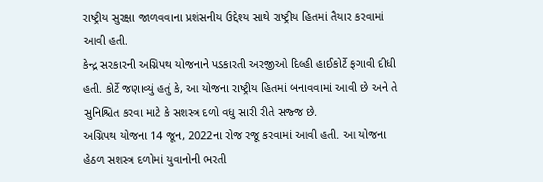રાષ્ટ્રીય સુરક્ષા જાળવવાના પ્રશંસનીય ઉદ્દેશ્ય સાથે રાષ્ટ્રીય હિતમાં તૈયાર કરવામાં આવી હતી.
કેન્દ્ર સરકારની અગ્નિપથ યોજનાને પડકારતી અરજીઓ દિલ્હી હાઈકોર્ટે ફગાવી દીધી હતી. કોર્ટે જણાવ્યું હતું કે, આ યોજના રાષ્ટ્રીય હિતમાં બનાવવામાં આવી છે અને તે સુનિશ્ચિત કરવા માટે કે સશસ્ત્ર દળો વધુ સારી રીતે સજ્જ છે.
અગ્નિપથ યોજના 14 જૂન, 2022ના રોજ રજૂ કરવામાં આવી હતી. આ યોજના હેઠળ સશસ્ત્ર દળોમાં યુવાનોની ભરતી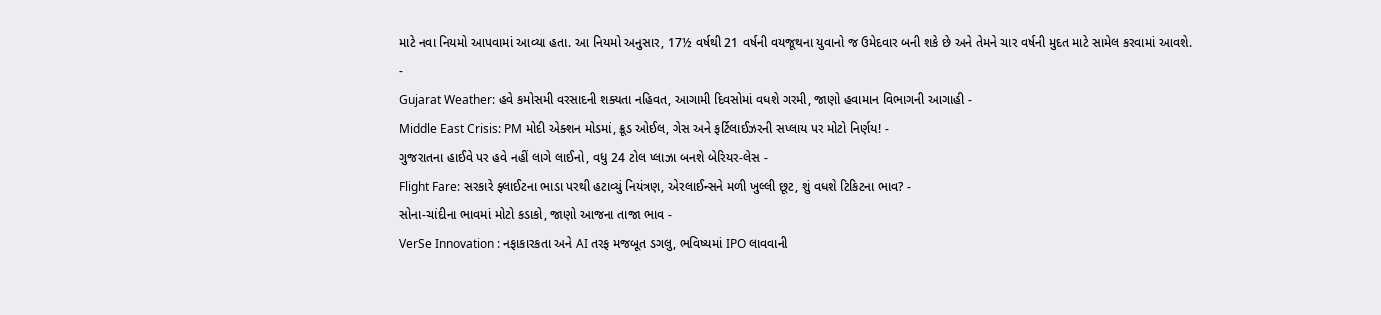માટે નવા નિયમો આપવામાં આવ્યા હતા. આ નિયમો અનુસાર, 17½ વર્ષથી 21 વર્ષની વયજૂથના યુવાનો જ ઉમેદવાર બની શકે છે અને તેમને ચાર વર્ષની મુદત માટે સામેલ કરવામાં આવશે.
-
Gujarat Weather: હવે કમોસમી વરસાદની શક્યતા નહિવત, આગામી દિવસોમાં વધશે ગરમી, જાણો હવામાન વિભાગની આગાહી -
Middle East Crisis: PM મોદી એક્શન મોડમાં, ક્રૂડ ઓઈલ, ગેસ અને ફર્ટિલાઈઝરની સપ્લાય પર મોટો નિર્ણય! -
ગુજરાતના હાઈવે પર હવે નહીં લાગે લાઈનો, વધુ 24 ટોલ પ્લાઝા બનશે બેરિયર-લેસ -
Flight Fare: સરકારે ફ્લાઈટના ભાડા પરથી હટાવ્યું નિયંત્રણ, એરલાઈન્સને મળી ખુલ્લી છૂટ, શું વધશે ટિકિટના ભાવ? -
સોના-ચાંદીના ભાવમાં મોટો કડાકો, જાણો આજના તાજા ભાવ -
VerSe Innovation : નફાકારકતા અને AI તરફ મજબૂત ડગલુ, ભવિષ્યમાં IPO લાવવાની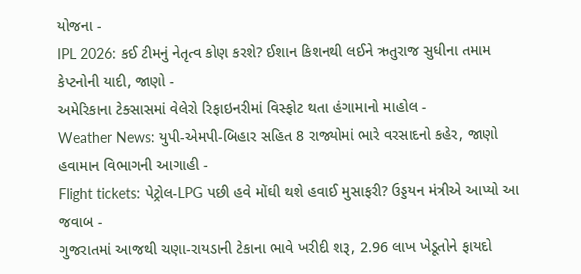યોજના -
IPL 2026: કઈ ટીમનું નેતૃત્વ કોણ કરશે? ઈશાન કિશનથી લઈને ઋતુરાજ સુધીના તમામ કેપ્ટનોની યાદી, જાણો -
અમેરિકાના ટેક્સાસમાં વેલેરો રિફાઇનરીમાં વિસ્ફોટ થતા હંગામાનો માહોલ -
Weather News: યુપી-એમપી-બિહાર સહિત 8 રાજ્યોમાં ભારે વરસાદનો કહેર, જાણો હવામાન વિભાગની આગાહી -
Flight tickets: પેટ્રોલ-LPG પછી હવે મોંઘી થશે હવાઈ મુસાફરી? ઉડ્ડયન મંત્રીએ આપ્યો આ જવાબ -
ગુજરાતમાં આજથી ચણા-રાયડાની ટેકાના ભાવે ખરીદી શરૂ, 2.96 લાખ ખેડૂતોને ફાયદો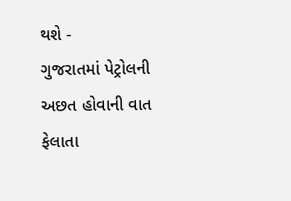થશે -
ગુજરાતમાં પેટ્રોલની અછત હોવાની વાત ફેલાતા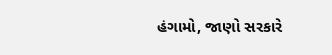હંગામો, જાણો સરકારે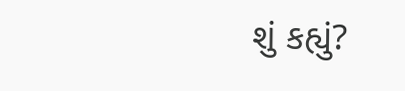શું કહ્યું?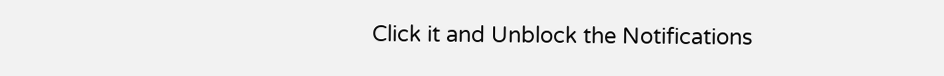Click it and Unblock the Notifications